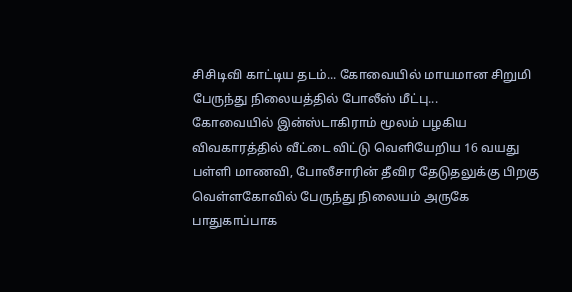சிசிடிவி காட்டிய தடம்... கோவையில் மாயமான சிறுமி பேருந்து நிலையத்தில் போலீஸ் மீட்பு...
கோவையில் இன்ஸ்டாகிராம் மூலம் பழகிய விவகாரத்தில் வீட்டை விட்டு வெளியேறிய 16 வயது பள்ளி மாணவி, போலீசாரின் தீவிர தேடுதலுக்கு பிறகு வெள்ளகோவில் பேருந்து நிலையம் அருகே பாதுகாப்பாக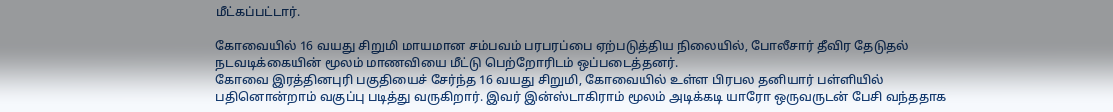மீட்கப்பட்டார்.

கோவையில் 16 வயது சிறுமி மாயமான சம்பவம் பரபரப்பை ஏற்படுத்திய நிலையில், போலீசார் தீவிர தேடுதல் நடவடிக்கையின் மூலம் மாணவியை மீட்டு பெற்றோரிடம் ஒப்படைத்தனர்.
கோவை இரத்தினபுரி பகுதியைச் சேர்ந்த 16 வயது சிறுமி, கோவையில் உள்ள பிரபல தனியார் பள்ளியில் பதினொன்றாம் வகுப்பு படித்து வருகிறார். இவர் இன்ஸ்டாகிராம் மூலம் அடிக்கடி யாரோ ஒருவருடன் பேசி வந்ததாக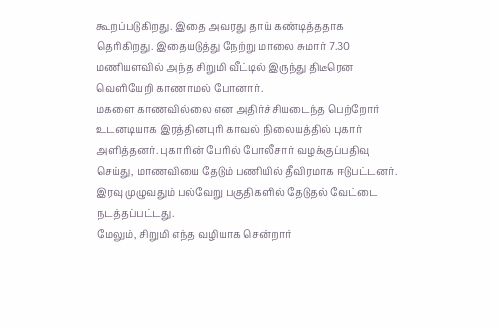கூறப்படுகிறது. இதை அவரது தாய் கண்டித்ததாக தெரிகிறது. இதையடுத்து நேற்று மாலை சுமார் 7.30 மணியளவில் அந்த சிறுமி வீட்டில் இருந்து திடீரென வெளியேறி காணாமல் போனார்.
மகளை காணவில்லை என அதிர்ச்சியடைந்த பெற்றோர் உடனடியாக இரத்தினபுரி காவல் நிலையத்தில் புகார் அளித்தனர். புகாரின் பேரில் போலீசார் வழக்குப்பதிவு செய்து, மாணவியை தேடும் பணியில் தீவிரமாக ஈடுபட்டனர். இரவு முழுவதும் பல்வேறு பகுதிகளில் தேடுதல் வேட்டை நடத்தப்பட்டது.
மேலும், சிறுமி எந்த வழியாக சென்றார்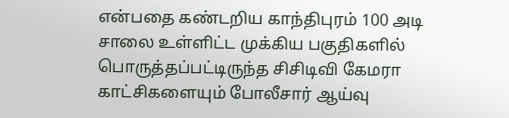என்பதை கண்டறிய காந்திபுரம் 100 அடி சாலை உள்ளிட்ட முக்கிய பகுதிகளில் பொருத்தப்பட்டிருந்த சிசிடிவி கேமரா காட்சிகளையும் போலீசார் ஆய்வு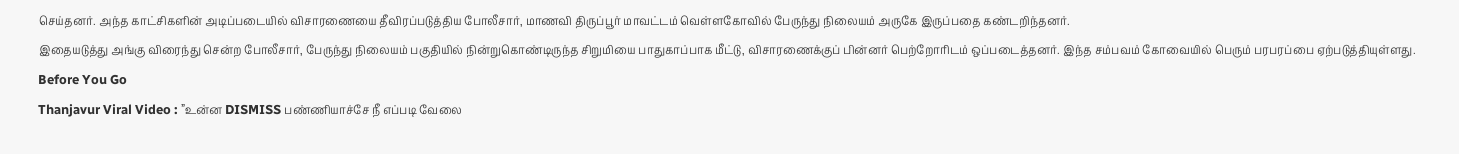செய்தனர். அந்த காட்சிகளின் அடிப்படையில் விசாரணையை தீவிரப்படுத்திய போலீசார், மாணவி திருப்பூர் மாவட்டம் வெள்ளகோவில் பேருந்து நிலையம் அருகே இருப்பதை கண்டறிந்தனர்.
இதையடுத்து அங்கு விரைந்து சென்ற போலீசார், பேருந்து நிலையம் பகுதியில் நின்றுகொண்டிருந்த சிறுமியை பாதுகாப்பாக மீட்டு, விசாரணைக்குப் பின்னர் பெற்றோரிடம் ஒப்படைத்தனர். இந்த சம்பவம் கோவையில் பெரும் பரபரப்பை ஏற்படுத்தியுள்ளது.
Before You Go
Thanjavur Viral Video : ”உன்ன DISMISS பண்ணியாச்சே நீ எப்படி வேலை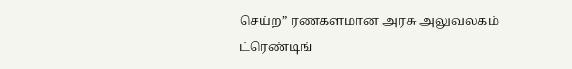செய்ற” ரணகளமான அரசு அலுவலகம்
ட்ரெண்டிங்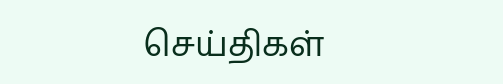செய்திகள்